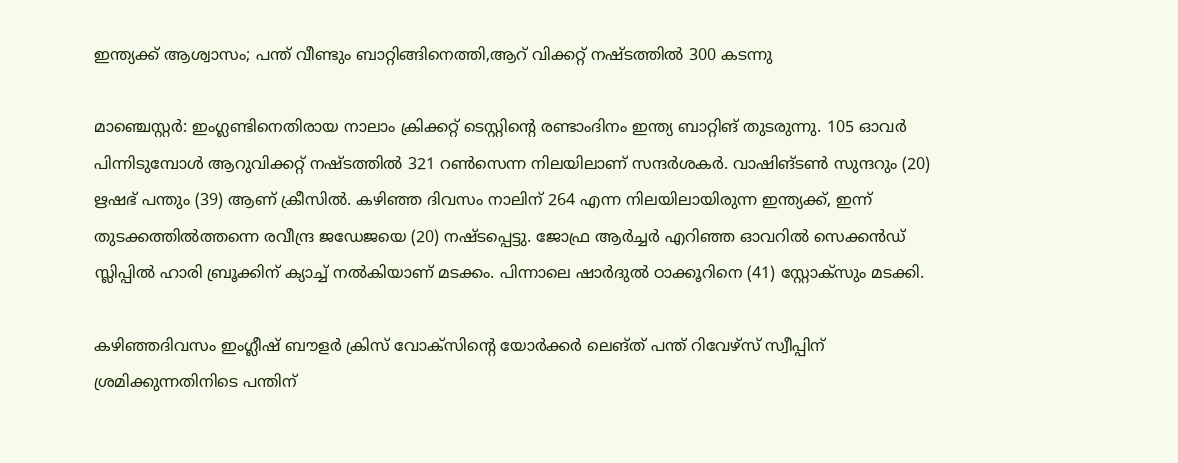ഇന്ത്യക്ക് ആശ്വാസം; പന്ത് വീണ്ടും ബാറ്റിങ്ങിനെത്തി,ആറ് വിക്കറ്റ് നഷ്ടത്തിൽ 300 കടന്നു

മാഞ്ചെസ്റ്റര്‍: ഇംഗ്ലണ്ടിനെതിരായ നാലാം ക്രിക്കറ്റ് ടെസ്റ്റിന്റെ രണ്ടാംദിനം ഇന്ത്യ ബാറ്റിങ് തുടരുന്നു. 105 ഓവര്‍ പിന്നിടുമ്പോള്‍ ആറുവിക്കറ്റ് നഷ്ടത്തില്‍ 321 റണ്‍സെന്ന നിലയിലാണ് സന്ദര്‍ശകര്‍. വാഷിങ്ടണ്‍ സുന്ദറും (20) ഋഷഭ് പന്തും (39) ആണ് ക്രീസില്‍. കഴിഞ്ഞ ദിവസം നാലിന് 264 എന്ന നിലയിലായിരുന്ന ഇന്ത്യക്ക്, ഇന്ന് തുടക്കത്തില്‍ത്തന്നെ രവീന്ദ്ര ജഡേജയെ (20) നഷ്ടപ്പെട്ടു. ജോഫ്ര ആര്‍ച്ചര്‍ എറിഞ്ഞ ഓവറില്‍ സെക്കന്‍ഡ് സ്ലിപ്പില്‍ ഹാരി ബ്രൂക്കിന് ക്യാച്ച് നൽകിയാണ് മടക്കം. പിന്നാലെ ഷാർദുൽ ഠാക്കൂറിനെ (41) സ്റ്റോക്സും മടക്കി.

കഴിഞ്ഞദിവസം ഇംഗ്ലീഷ് ബൗളര്‍ ക്രിസ് വോക്‌സിന്റെ യോര്‍ക്കര്‍ ലെങ്ത് പന്ത് റിവേഴ്‌സ് സ്വീപ്പിന് ശ്രമിക്കുന്നതിനിടെ പന്തിന്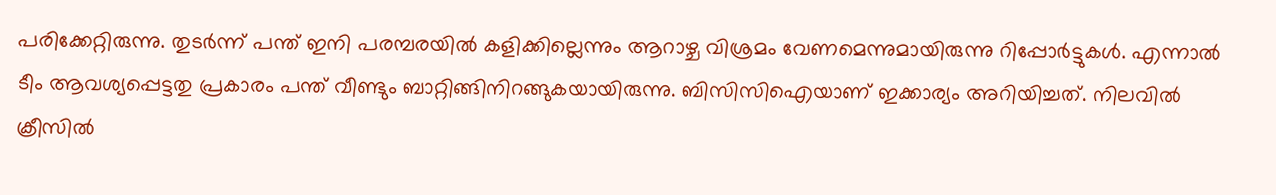പരിക്കേറ്റിരുന്നു. തുടർന്ന് പന്ത് ഇനി പരമ്പരയിൽ കളിക്കില്ലെന്നും ആറാഴ്ച വിശ്രമം വേണമെന്നുമായിരുന്നു റിപ്പോർട്ടുകൾ. എന്നാൽ ടീം ആവശ്യപ്പെട്ടതു പ്രകാരം പന്ത് വീണ്ടും ബാറ്റിങ്ങിനിറങ്ങുകയായിരുന്നു. ബിസിസിഐയാണ് ഇക്കാര്യം അറിയിച്ചത്. നിലവിൽ ക്രീസിൽ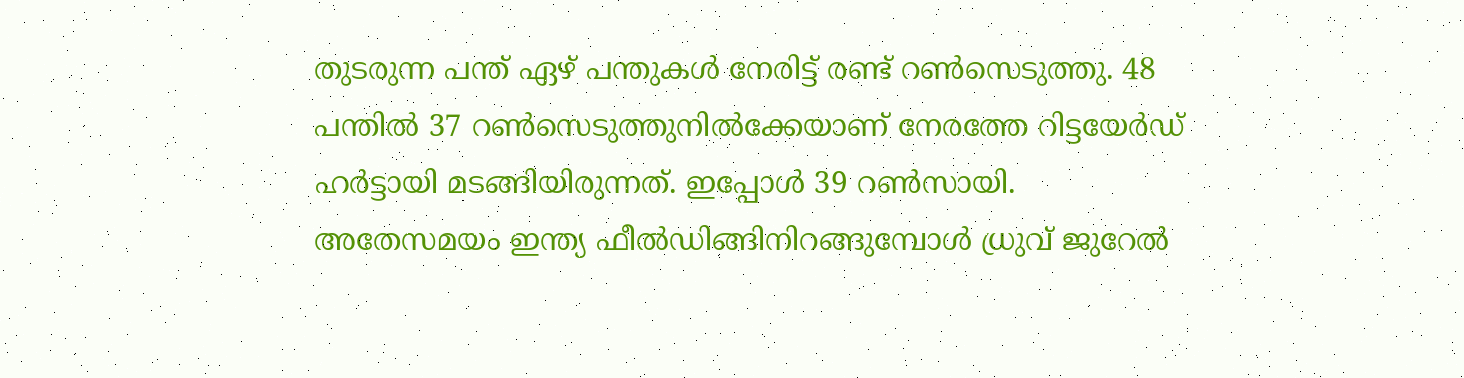തുടരുന്ന പന്ത് ഏഴ് പന്തുകൾ നേരിട്ട് രണ്ട് റൺസെടുത്തു. 48 പന്തില്‍ 37 റണ്‍സെടുത്തുനില്‍ക്കേയാണ് നേരത്തേ റിട്ടയേർഡ് ഹർട്ടായി മടങ്ങിയിരുന്നത്. ഇപ്പോൾ 39 റൺസായി. അതേസമയം ഇന്ത്യ ഫീല്‍ഡിങ്ങിനിറങ്ങുമ്പോള്‍ ധ്രുവ് ജുറേല്‍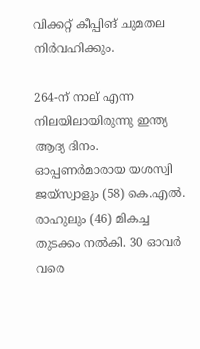വിക്കറ്റ് കീപ്പിങ് ചുമതല നിർവഹിക്കും.

264-ന് നാല് എന്ന നിലയിലായിരുന്നു ഇന്ത്യ ആദ്യ ദിനം. ഓപ്പണര്‍മാരായ യശസ്വി ജയ്‌സ്വാളും (58) കെ.എല്‍. രാഹുലും (46) മികച്ച തുടക്കം നല്‍കി. 30 ഓവര്‍ വരെ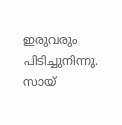ഇരുവരും പിടിച്ചുനിന്നു. സായ്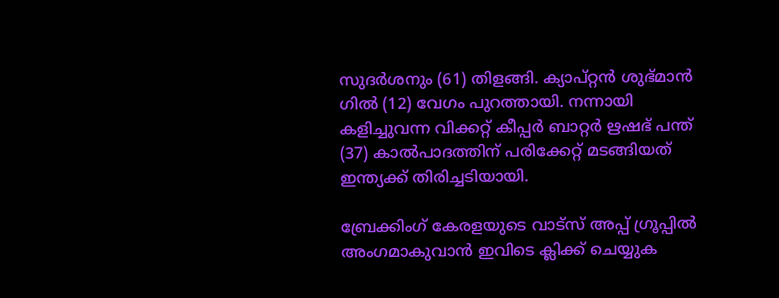സുദര്‍ശനും (61) തിളങ്ങി. ക്യാപ്റ്റന്‍ ശുഭ്മാന്‍ ഗില്‍ (12) വേഗം പുറത്തായി. നന്നായി കളിച്ചുവന്ന വിക്കറ്റ് കീപ്പര്‍ ബാറ്റര്‍ ഋഷഭ് പന്ത് (37) കാല്‍പാദത്തിന് പരിക്കേറ്റ് മടങ്ങിയത് ഇന്ത്യക്ക് തിരിച്ചടിയായി.

ബ്രേക്കിംഗ് കേരളയുടെ വാട്സ് അപ്പ് ഗ്രൂപ്പിൽ അംഗമാകുവാൻ ഇവിടെ ക്ലിക്ക് ചെയ്യുക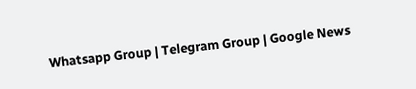Whatsapp Group | Telegram Group | Google News